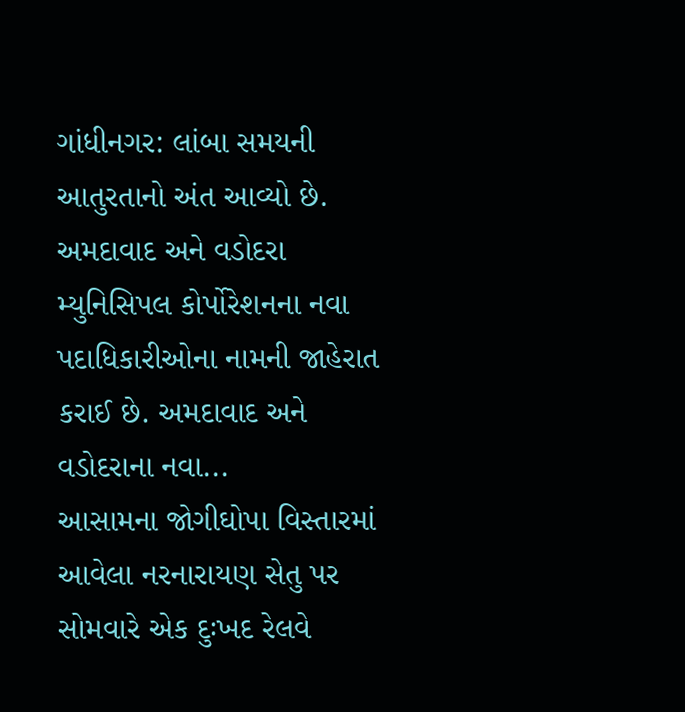ગાંધીનગર: લાંબા સમયની આતુરતાનો અંત આવ્યો છે. અમદાવાદ અને વડોદરા મ્યુનિસિપલ કોર્પોરેશનના નવા પદાધિકારીઓના નામની જાહેરાત કરાઈ છે. અમદાવાદ અને વડોદરાના નવા...
આસામના જોગીઘોપા વિસ્તારમાં આવેલા નરનારાયણ સેતુ પર સોમવારે એક દુઃખદ રેલવે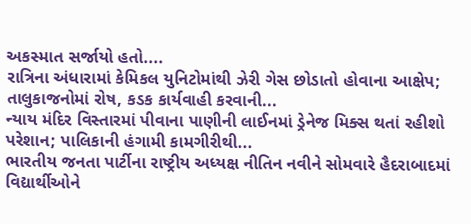અકસ્માત સર્જાયો હતો....
રાત્રિના અંધારામાં કેમિકલ યુનિટોમાંથી ઝેરી ગેસ છોડાતો હોવાના આક્ષેપ; તાલુકાજનોમાં રોષ, કડક કાર્યવાહી કરવાની...
ન્યાય મંદિર વિસ્તારમાં પીવાના પાણીની લાઈનમાં ડ્રેનેજ મિક્સ થતાં રહીશો પરેશાન; પાલિકાની હંગામી કામગીરીથી...
ભારતીય જનતા પાર્ટીના રાષ્ટ્રીય અધ્યક્ષ નીતિન નવીને સોમવારે હૈદરાબાદમાં વિદ્યાર્થીઓને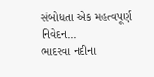સંબોધતા એક મહત્વપૂર્ણ નિવેદન...
ભાદરવા નદીના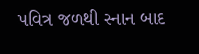પવિત્ર જળથી સ્નાન બાદ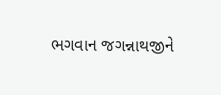ભગવાન જગન્નાથજીને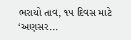ભરાયો તાવ, ૧૫ દિવસ માટે ‘અણસર...